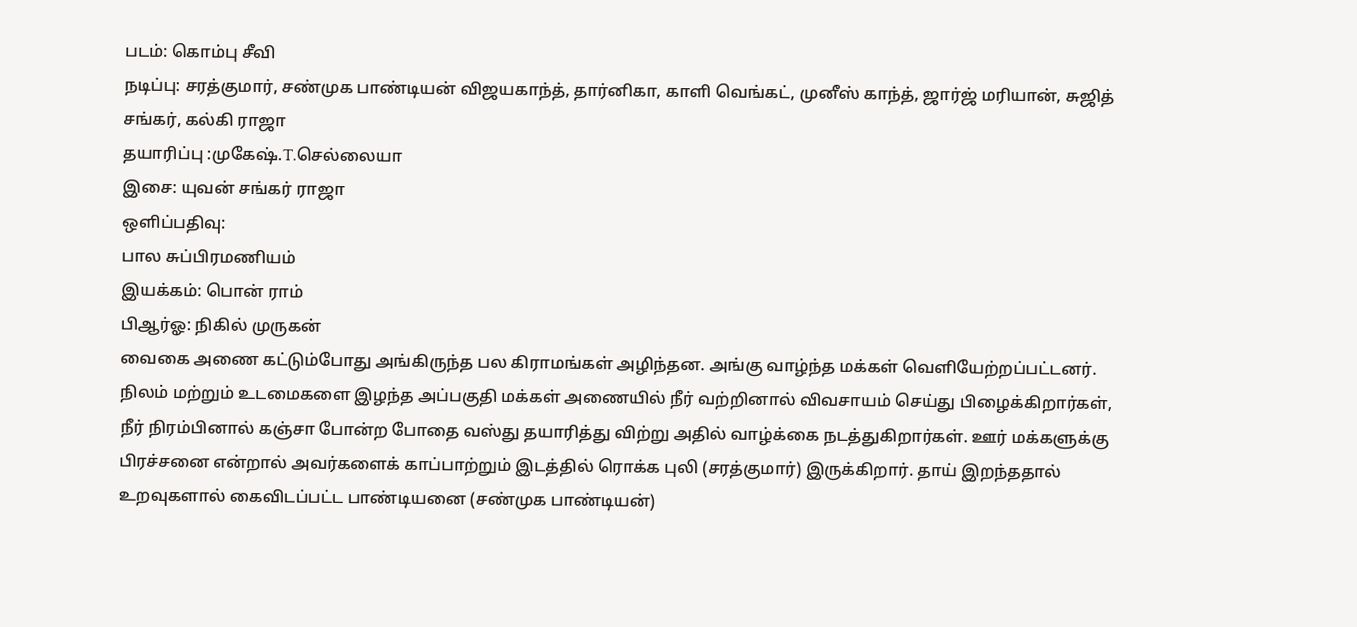படம்: கொம்பு சீவி
நடிப்பு: சரத்குமார், சண்முக பாண்டியன் விஜயகாந்த், தார்னிகா, காளி வெங்கட், முனீஸ் காந்த், ஜார்ஜ் மரியான், சுஜித் சங்கர், கல்கி ராஜா
தயாரிப்பு :முகேஷ்.T.செல்லையா
இசை: யுவன் சங்கர் ராஜா
ஒளிப்பதிவு:
பால சுப்பிரமணியம்
இயக்கம்: பொன் ராம்
பிஆர்ஓ: நிகில் முருகன்
வைகை அணை கட்டும்போது அங்கிருந்த பல கிராமங்கள் அழிந்தன. அங்கு வாழ்ந்த மக்கள் வெளியேற்றப்பட்டனர். நிலம் மற்றும் உடமைகளை இழந்த அப்பகுதி மக்கள் அணையில் நீர் வற்றினால் விவசாயம் செய்து பிழைக்கிறார்கள், நீர் நிரம்பினால் கஞ்சா போன்ற போதை வஸ்து தயாரித்து விற்று அதில் வாழ்க்கை நடத்துகிறார்கள். ஊர் மக்களுக்கு பிரச்சனை என்றால் அவர்களைக் காப்பாற்றும் இடத்தில் ரொக்க புலி (சரத்குமார்) இருக்கிறார். தாய் இறந்ததால் உறவுகளால் கைவிடப்பட்ட பாண்டியனை (சண்முக பாண்டியன்)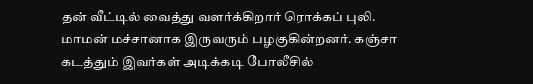தன் வீட்டில் வைத்து வளர்க்கிறார் ரொக்கப் புலி. மாமன் மச்சானாக இருவரும் பழகுகின்றனர். கஞ்சா கடத்தும் இவர்கள் அடிக்கடி போலீசில்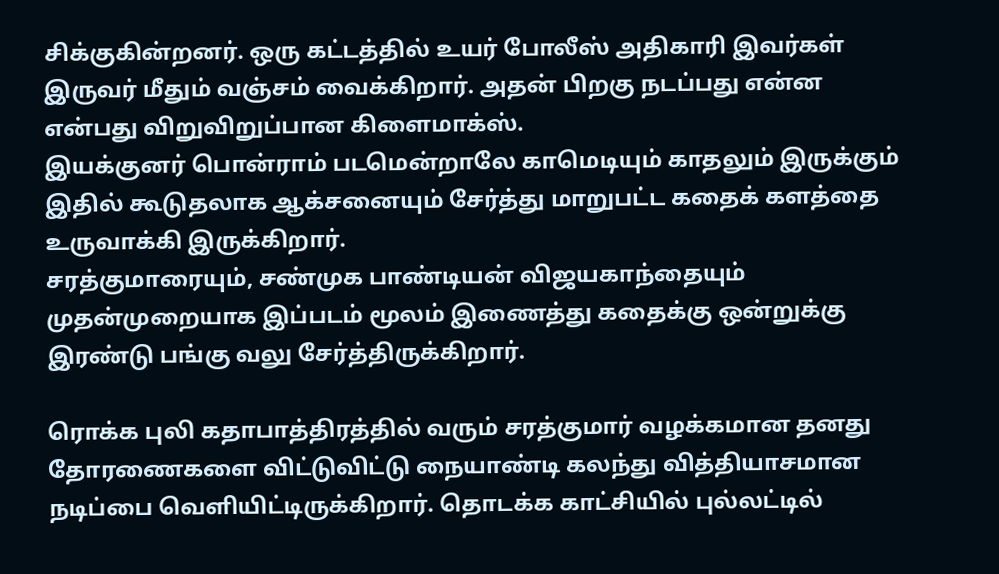சிக்குகின்றனர். ஒரு கட்டத்தில் உயர் போலீஸ் அதிகாரி இவர்கள் இருவர் மீதும் வஞ்சம் வைக்கிறார். அதன் பிறகு நடப்பது என்ன என்பது விறுவிறுப்பான கிளைமாக்ஸ்.
இயக்குனர் பொன்ராம் படமென்றாலே காமெடியும் காதலும் இருக்கும் இதில் கூடுதலாக ஆக்சனையும் சேர்த்து மாறுபட்ட கதைக் களத்தை உருவாக்கி இருக்கிறார்.
சரத்குமாரையும், சண்முக பாண்டியன் விஜயகாந்தையும் முதன்முறையாக இப்படம் மூலம் இணைத்து கதைக்கு ஒன்றுக்கு இரண்டு பங்கு வலு சேர்த்திருக்கிறார்.

ரொக்க புலி கதாபாத்திரத்தில் வரும் சரத்குமார் வழக்கமான தனது தோரணைகளை விட்டுவிட்டு நையாண்டி கலந்து வித்தியாசமான நடிப்பை வெளியிட்டிருக்கிறார். தொடக்க காட்சியில் புல்லட்டில்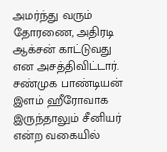அமர்ந்து வரும் தோரணை, அதிரடி ஆக்சன் காட்டுவது என அசத்திவிட்டார்.
சண்முக பாண்டியன் இளம் ஹீரோவாக இருந்தாலும் சீனியர் என்ற வகையில்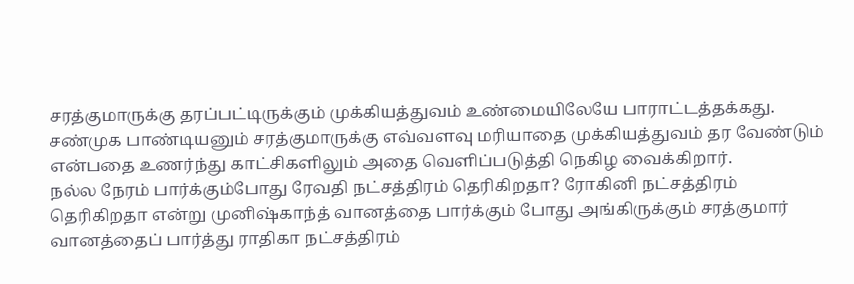சரத்குமாருக்கு தரப்பட்டிருக்கும் முக்கியத்துவம் உண்மையிலேயே பாராட்டத்தக்கது. சண்முக பாண்டியனும் சரத்குமாருக்கு எவ்வளவு மரியாதை முக்கியத்துவம் தர வேண்டும் என்பதை உணர்ந்து காட்சிகளிலும் அதை வெளிப்படுத்தி நெகிழ வைக்கிறார்.
நல்ல நேரம் பார்க்கும்போது ரேவதி நட்சத்திரம் தெரிகிறதா? ரோகினி நட்சத்திரம் தெரிகிறதா என்று முனிஷ்காந்த் வானத்தை பார்க்கும் போது அங்கிருக்கும் சரத்குமார் வானத்தைப் பார்த்து ராதிகா நட்சத்திரம்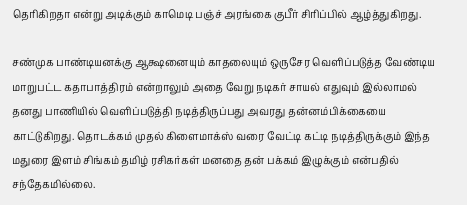தெரிகிறதா என்று அடிக்கும் காமெடி பஞ்ச் அரங்கை குபீர் சிரிப்பில் ஆழ்த்துகிறது.

சண்முக பாண்டியனக்கு ஆக்ஷனையும் காதலையும் ஒருசேர வெளிப்படுத்த வேண்டிய மாறுபட்ட கதாபாத்திரம் என்றாலும் அதை வேறு நடிகர் சாயல் எதுவும் இல்லாமல் தனது பாணியில் வெளிப்படுத்தி நடித்திருப்பது அவரது தன்னம்பிக்கையை காட்டுகிறது. தொடக்கம் முதல் கிளைமாக்ஸ் வரை வேட்டி கட்டி நடித்திருக்கும் இந்த மதுரை இளம் சிங்கம் தமிழ் ரசிகர்கள் மனதை தன் பக்கம் இழுக்கும் என்பதில் சந்தேகமில்லை.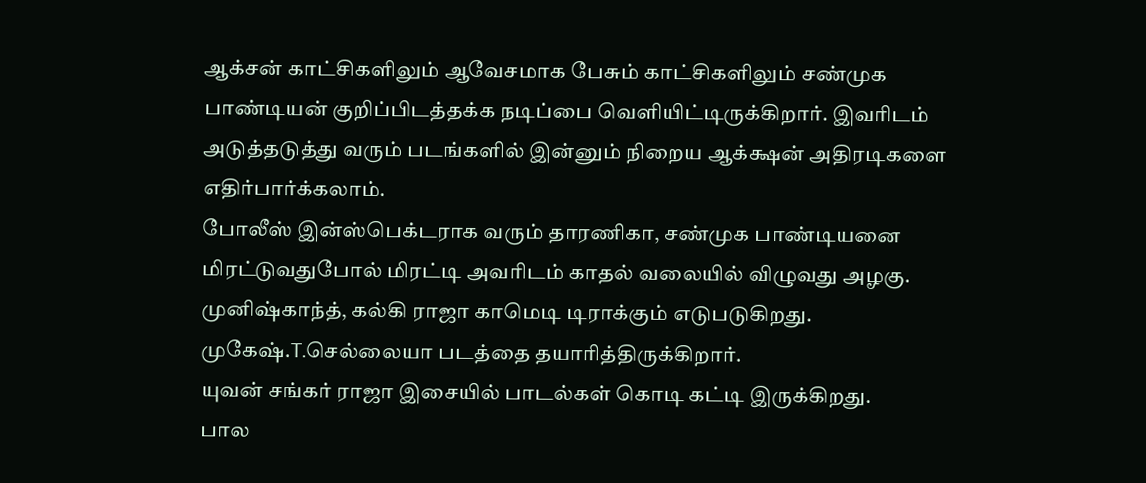ஆக்சன் காட்சிகளிலும் ஆவேசமாக பேசும் காட்சிகளிலும் சண்முக பாண்டியன் குறிப்பிடத்தக்க நடிப்பை வெளியிட்டிருக்கிறார். இவரிடம் அடுத்தடுத்து வரும் படங்களில் இன்னும் நிறைய ஆக்க்ஷன் அதிரடிகளை எதிர்பார்க்கலாம்.
போலீஸ் இன்ஸ்பெக்டராக வரும் தாரணிகா, சண்முக பாண்டியனை மிரட்டுவதுபோல் மிரட்டி அவரிடம் காதல் வலையில் விழுவது அழகு.
முனிஷ்காந்த், கல்கி ராஜா காமெடி டிராக்கும் எடுபடுகிறது.
முகேஷ்.T.செல்லையா படத்தை தயாரித்திருக்கிறார்.
யுவன் சங்கர் ராஜா இசையில் பாடல்கள் கொடி கட்டி இருக்கிறது.
பால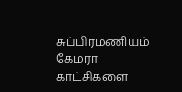சுப்பிரமணியம் கேமரா காட்சிகளை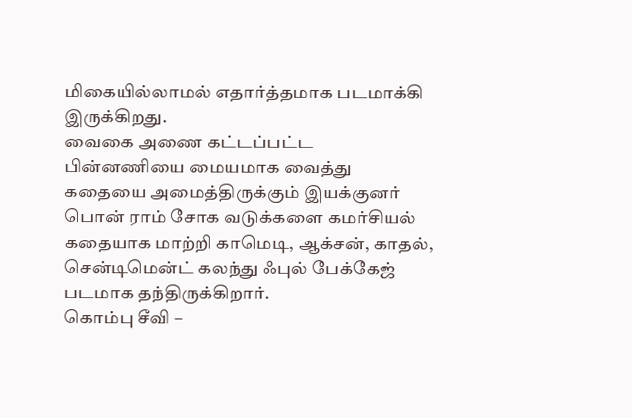மிகையில்லாமல் எதார்த்தமாக படமாக்கி இருக்கிறது.
வைகை அணை கட்டப்பட்ட பின்னணியை மையமாக வைத்து கதையை அமைத்திருக்கும் இயக்குனர் பொன் ராம் சோக வடுக்களை கமர்சியல் கதையாக மாற்றி காமெடி, ஆக்சன், காதல், சென்டிமென்ட் கலந்து ஃபுல் பேக்கேஜ் படமாக தந்திருக்கிறார்.
கொம்பு சீவி –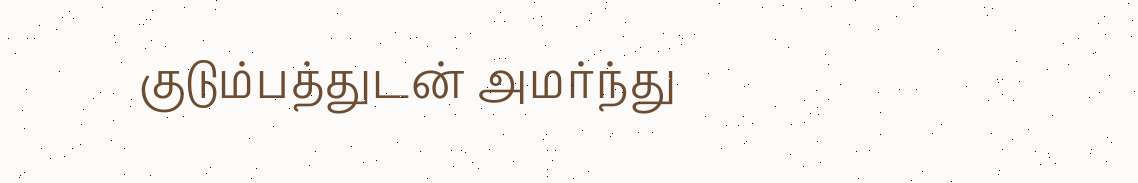குடும்பத்துடன் அமர்ந்து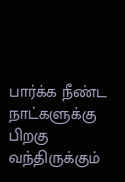பார்க்க நீண்ட நாட்களுக்கு பிறகு வந்திருக்கும்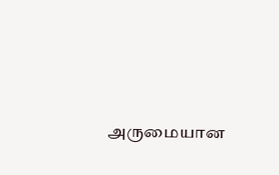அருமையான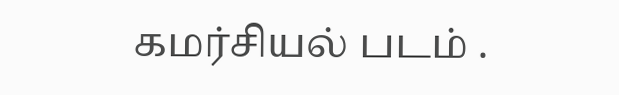கமர்சியல் படம் .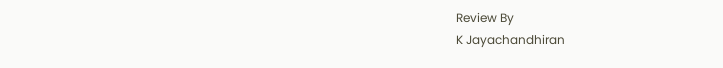Review By
K Jayachandhiran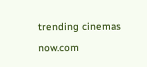trending cinemas now.com